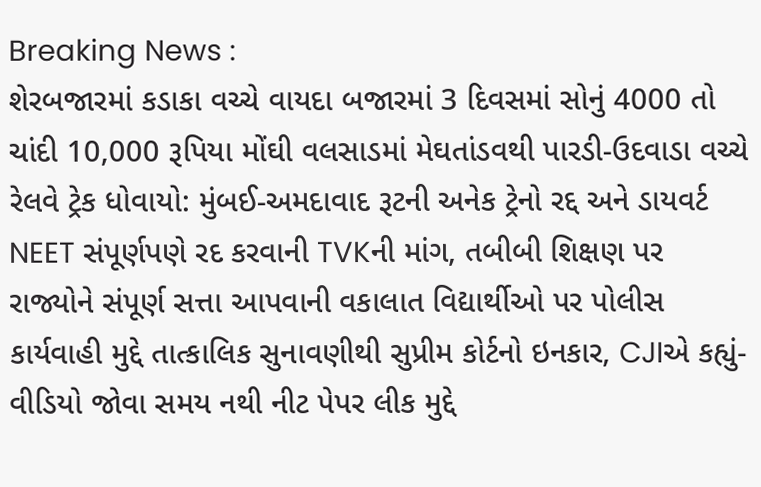Breaking News :
શેરબજારમાં કડાકા વચ્ચે વાયદા બજારમાં 3 દિવસમાં સોનું 4000 તો ચાંદી 10,000 રૂપિયા મોંઘી વલસાડમાં મેઘતાંડવથી પારડી-ઉદવાડા વચ્ચે રેલવે ટ્રેક ધોવાયો: મુંબઈ-અમદાવાદ રૂટની અનેક ટ્રેનો રદ્દ અને ડાયવર્ટ NEET સંપૂર્ણપણે રદ કરવાની TVKની માંગ, તબીબી શિક્ષણ પર રાજ્યોને સંપૂર્ણ સત્તા આપવાની વકાલાત વિદ્યાર્થીઓ પર પોલીસ કાર્યવાહી મુદ્દે તાત્કાલિક સુનાવણીથી સુપ્રીમ કોર્ટનો ઇનકાર, CJIએ કહ્યું- વીડિયો જોવા સમય નથી નીટ પેપર લીક મુદ્દે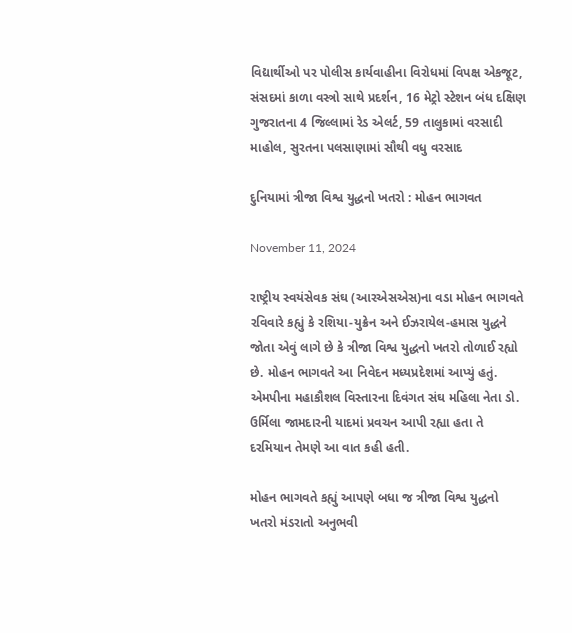વિદ્યાર્થીઓ પર પોલીસ કાર્યવાહીના વિરોધમાં વિપક્ષ એકજૂટ, સંસદમાં કાળા વસ્ત્રો સાથે પ્રદર્શન, 16 મેટ્રો સ્ટેશન બંધ દક્ષિણ ગુજરાતના 4 જિલ્લામાં રેડ એલર્ટ, 59 તાલુકામાં વરસાદી માહોલ, સુરતના પલસાણામાં સૌથી વધુ વરસાદ

દુનિયામાં ત્રીજા વિશ્વ યુદ્ધનો ખતરો : મોહન ભાગવત

November 11, 2024

રાષ્ટ્રીય સ્વયંસેવક સંઘ (આરએસએસ)ના વડા મોહન ભાગવતે રવિવારે કહ્યું કે રશિયા-યુક્રેન અને ઈઝરાયેલ-હમાસ યુદ્ધને જોતા એવું લાગે છે કે ત્રીજા વિશ્વ યુદ્ધનો ખતરો તોળાઈ રહ્યો છે. મોહન ભાગવતે આ નિવેદન મધ્યપ્રદેશમાં આપ્યું હતું. એમપીના મહાકૌશલ વિસ્તારના દિવંગત સંઘ મહિલા નેતા ડો. ઉર્મિલા જામદારની યાદમાં પ્રવચન આપી રહ્યા હતા તે દરમિયાન તેમણે આ વાત કહી હતી.

મોહન ભાગવતે કહ્યું આપણે બધા જ ત્રીજા વિશ્વ યુદ્ધનો ખતરો મંડરાતો અનુભવી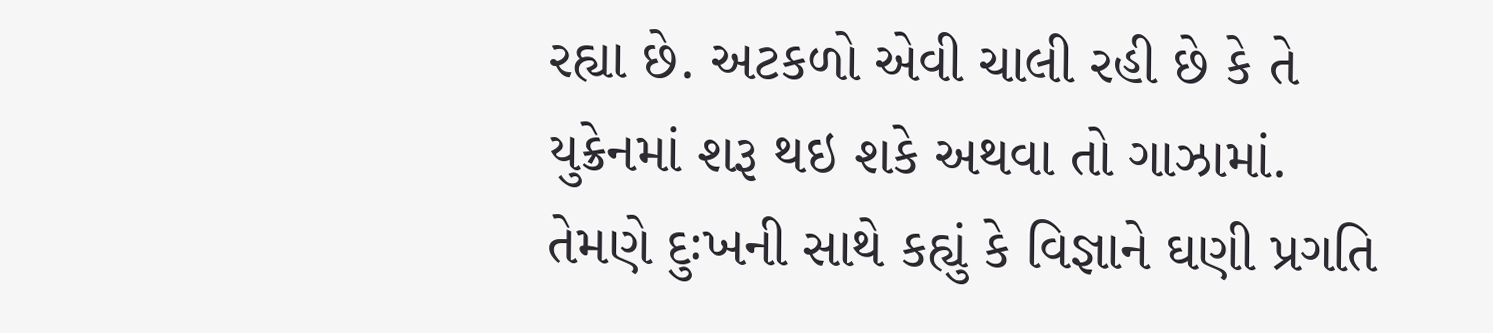રહ્યા છે. અટકળો એવી ચાલી રહી છે કે તે યુક્રેનમાં શરૂ થઇ શકે અથવા તો ગાઝામાં. તેમણે દુઃખની સાથે કહ્યું કે વિજ્ઞાને ઘણી પ્રગતિ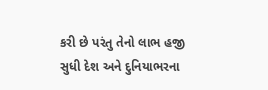કરી છે પરંતુ તેનો લાભ હજી સુધી દેશ અને દુનિયાભરના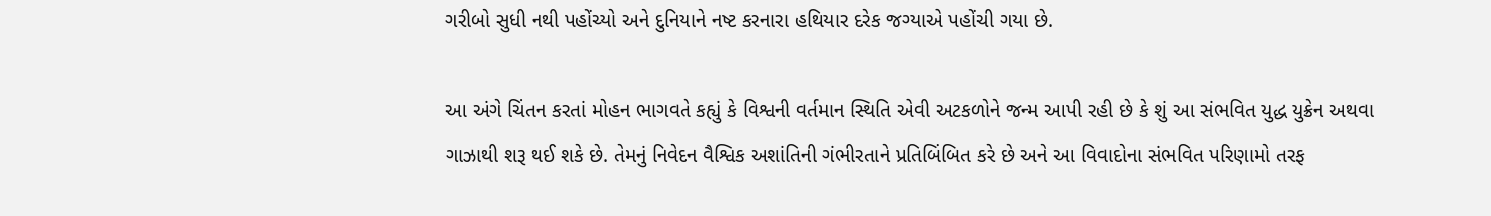ગરીબો સુધી નથી પહોંચ્યો અને દુનિયાને નષ્ટ કરનારા હથિયાર દરેક જગ્યાએ પહોંચી ગયા છે.

આ અંગે ચિંતન કરતાં મોહન ભાગવતે કહ્યું કે વિશ્વની વર્તમાન સ્થિતિ એવી અટકળોને જન્મ આપી રહી છે કે શું આ સંભવિત યુદ્ધ યુક્રેન અથવા ગાઝાથી શરૂ થઈ શકે છે. તેમનું નિવેદન વૈશ્વિક અશાંતિની ગંભીરતાને પ્રતિબિંબિત કરે છે અને આ વિવાદોના સંભવિત પરિણામો તરફ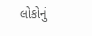લોકોનું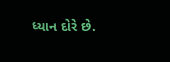ધ્યાન દોરે છે.